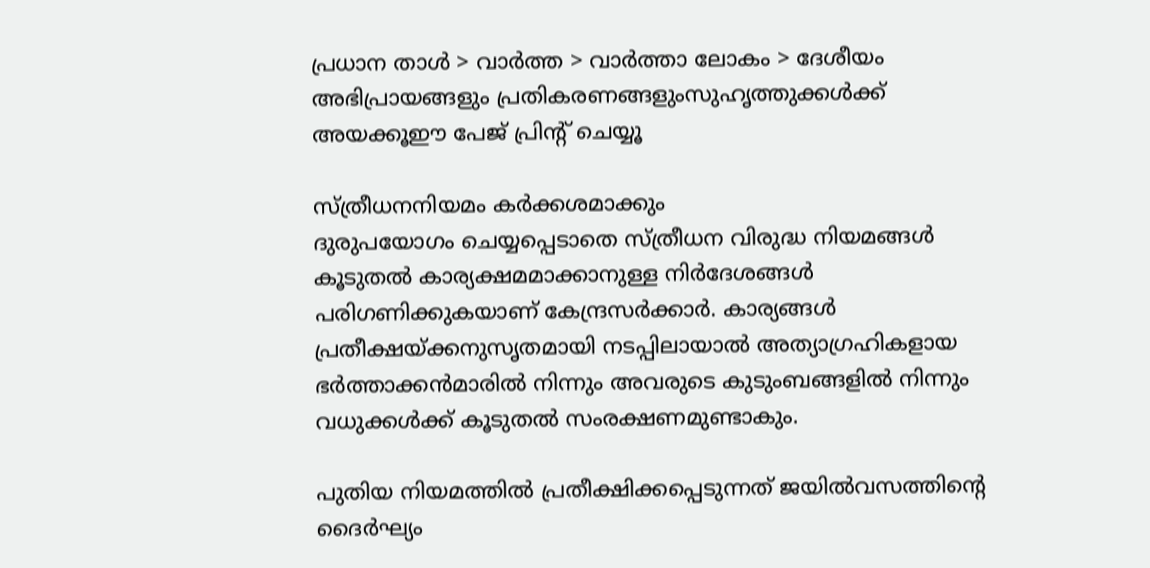പ്രധാന താള്‍ > വാര്‍ത്ത > വാര്‍ത്താ ലോകം > ദേശീയം
അഭിപ്രായങ്ങളും പ്രതികരണങ്ങളുംസുഹൃത്തുക്കള്‍ക്ക് അയക്കൂഈ പേജ് പ്രിന്‍റ് ചെയ്യൂ

സ്ത്രീധനനിയമം കര്‍ക്കശമാക്കും
ദുരുപയോഗം ചെയ്യപ്പെടാതെ സ്ത്രീധന വിരുദ്ധ നിയമങ്ങള്‍ കൂടുതല്‍ കാര്യക്ഷമമാക്കാനുള്ള നിര്‍ദേശങ്ങള്‍ പരിഗണിക്കുകയാണ് കേന്ദ്രസര്‍ക്കാര്‍‍. കാര്യങ്ങള്‍ പ്രതീക്ഷയ്‌ക്കനുസൃതമായി നടപ്പിലായാല്‍ അത്യാഗ്രഹികളായ ഭര്‍ത്താക്കന്‍‌മാരില്‍ നിന്നും അവരുടെ കുടുംബങ്ങളില്‍ നിന്നും വധുക്കള്‍ക്ക് കൂടുതല്‍ സംരക്ഷണമുണ്ടാകും.

പുതിയ നിയമത്തില്‍ പ്രതീക്ഷിക്കപ്പെടുന്നത് ജയില്‍‌വസത്തിന്‍റെ ദൈര്‍ഘ്യം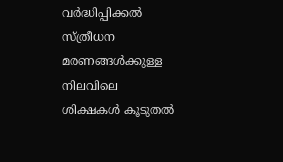വര്‍ദ്ധിപ്പിക്കല്‍ സ്ത്രീധന മരണങ്ങള്‍ക്കുള്ള നിലവിലെ ശിക്ഷകള്‍ കൂടുതല്‍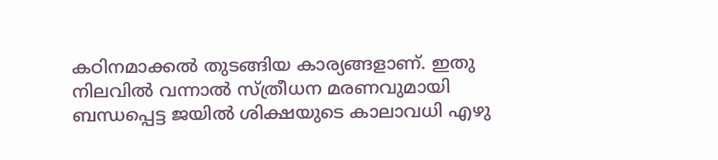കഠിനമാക്കല്‍ തുടങ്ങിയ കാര്യങ്ങളാണ്. ഇതു നിലവില്‍ വന്നാല്‍ സ്ത്രീധന മരണവുമായി ബന്ധപ്പെട്ട ജയില്‍ ശിക്ഷയുടെ കാലാവധി എഴു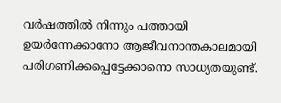വര്‍ഷത്തില്‍ നിന്നും പത്തായി ഉയര്‍ന്നേക്കാനോ ആജീവനാന്തകാലമായി പരിഗണിക്കപ്പെട്ടേക്കാനൊ സാധ്യതയുണ്ട്.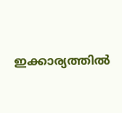ഇക്കാര്യത്തില്‍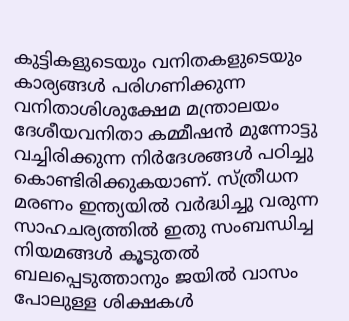കുട്ടികളുടെയും വനിതകളുടെയും കാര്യങ്ങള്‍ പരിഗണിക്കുന്ന വനിതാശിശുക്ഷേമ മന്ത്രാലയം ദേശീയവനിതാ കമ്മീഷന്‍ മുന്നോട്ടു വച്ചിരിക്കുന്ന നിര്‍ദേശങ്ങള്‍ പഠിച്ചു കൊണ്ടിരിക്കുകയാണ്. സ്ത്രീധന മരണം ഇന്ത്യയില്‍ വര്‍ദ്ധിച്ചു വരുന്ന സാഹചര്യത്തില്‍ ഇതു സംബന്ധിച്ച നിയമങ്ങള്‍ കൂടുതല്‍ ബലപ്പെടുത്താനും ജയില്‍ വാസം പോലുള്ള ശിക്ഷകള്‍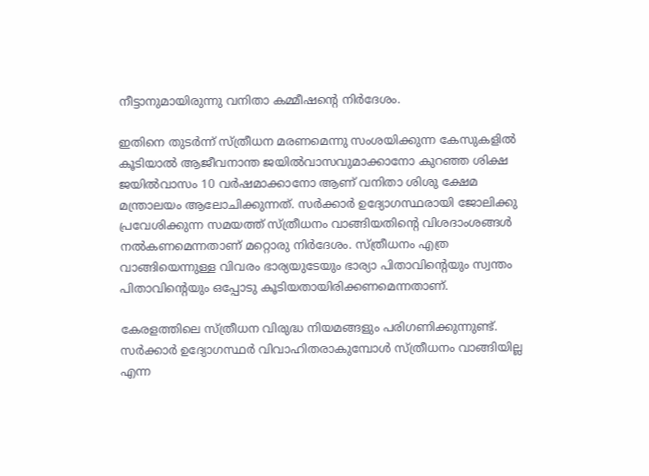നീട്ടാനുമായിരുന്നു വനിതാ കമ്മീഷന്‍റെ നിര്‍ദേശം.

ഇതിനെ തുടര്‍ന്ന് സ്ത്രീധന മരണമെന്നു സംശയിക്കുന്ന കേസുകളില്‍ കൂടിയാല്‍ ആജീവനാന്ത ജയില്‍‌വാസവുമാക്കാനോ കുറഞ്ഞ ശിക്ഷ ജയില്‍‌വാസം 10 വര്‍ഷമാക്കാനോ ആണ് വനിതാ ശിശു ക്ഷേമ മന്ത്രാലയം ആലോചിക്കുന്നത്. സര്‍ക്കാര്‍ ഉദ്യോഗസ്ഥരായി ജോലിക്കു പ്രവേശിക്കുന്ന സമയത്ത് സ്ത്രീധനം വാങ്ങിയതിന്‍റെ വിശദാംശങ്ങള്‍ നല്‍കണമെന്നതാണ് മറ്റൊരു നിര്‍ദേശം. സ്ത്രീധനം എത്ര വാ‍ങ്ങിയെന്നുള്ള വിവരം ഭാര്യയുടേയും ഭാര്യാ പിതാവിന്‍റെയും സ്വന്തം പിതാവിന്‍റെയും ഒപ്പോടു കൂടിയതായിരിക്കണമെന്നതാണ്.

കേരളത്തിലെ സ്ത്രീധന വിരുദ്ധ നിയമങ്ങളും പരിഗണിക്കുന്നുണ്ട്. സര്‍ക്കാര്‍ ഉദ്യോഗസ്ഥര്‍ വിവാഹിതരാകുമ്പോള്‍ സ്ത്രീധനം വാങ്ങിയില്ല എന്ന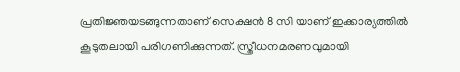പ്രതിജ്ഞയടങ്ങുന്നതാണ് സെക്ഷന്‍ 8 സി യാണ് ഇക്കാര്യത്തില്‍ കൂടുതലായി പരിഗണിക്കുന്നത്. സ്ത്രീധനമരണവുമായി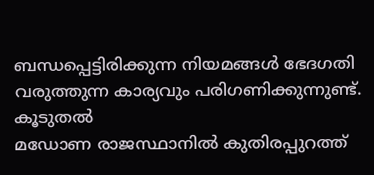ബന്ധപ്പെട്ടിരിക്കുന്ന നിയമങ്ങള്‍ ഭേദഗതി വരുത്തുന്ന കാര്യവും പരിഗണിക്കുന്നുണ്ട്.
കൂടുതല്‍
മഡോണ രാജസ്ഥാനില്‍ കുതിരപ്പുറത്ത്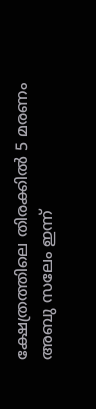ക്ഷേത്രത്തിലെ തിരക്കില്‍ 5 മരണം
അബു സലേം ഇന്ന്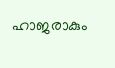ഹാജരാകും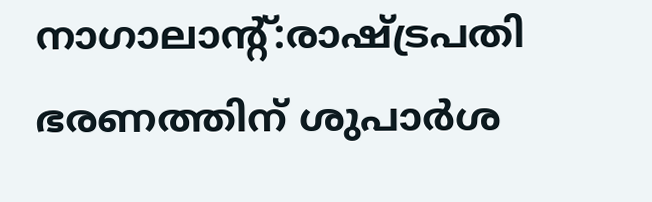നാഗാലാന്‍റ്:രാഷ്‌ട്രപതി ഭരണത്തിന് ശുപാര്‍ശ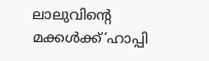ലാലുവിന്‍റെ മക്കള്‍ക്ക്‘ഹാപ്പി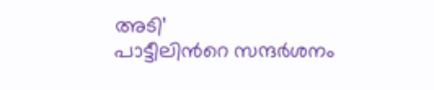അടി’
പാട്ടീലിന്‍റെ സന്ദര്‍ശനം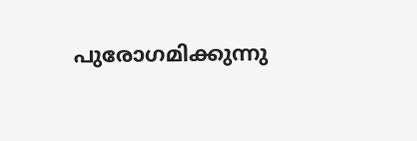പുരോഗമിക്കുന്നു